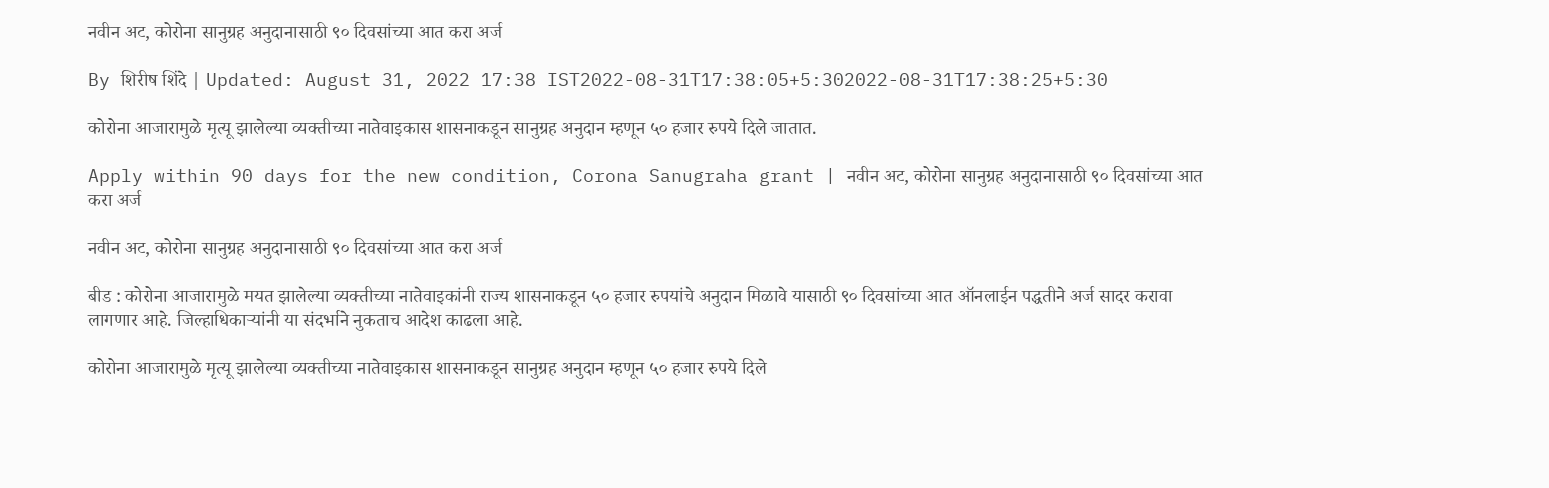नवीन अट, कोरोना सानुग्रह अनुदानासाठी ९० दिवसांच्या आत करा अर्ज

By शिरीष शिंदे | Updated: August 31, 2022 17:38 IST2022-08-31T17:38:05+5:302022-08-31T17:38:25+5:30

कोरोना आजारामुळे मृत्यू झालेल्या व्यक्तीच्या नातेवाइकास शासनाकडून सानुग्रह अनुदान म्हणून ५० हजार रुपये दिले जातात.

Apply within 90 days for the new condition, Corona Sanugraha grant | नवीन अट, कोरोना सानुग्रह अनुदानासाठी ९० दिवसांच्या आत करा अर्ज

नवीन अट, कोरोना सानुग्रह अनुदानासाठी ९० दिवसांच्या आत करा अर्ज

बीड : कोरोना आजारामुळे मयत झालेल्या व्यक्तीच्या नातेवाइकांनी राज्य शासनाकडून ५० हजार रुपयांचे अनुदान मिळावे यासाठी ९० दिवसांच्या आत ऑनलाईन पद्धतीने अर्ज सादर करावा लागणार आहे. जिल्हाधिकाऱ्यांनी या संदर्भाने नुकताच आदेश काढला आहे.

कोरोना आजारामुळे मृत्यू झालेल्या व्यक्तीच्या नातेवाइकास शासनाकडून सानुग्रह अनुदान म्हणून ५० हजार रुपये दिले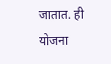जातात. ही योजना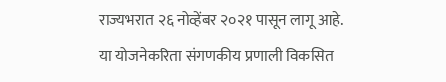राज्यभरात २६ नोव्हेंबर २०२१ पासून लागू आहे. या योजनेकरिता संगणकीय प्रणाली विकसित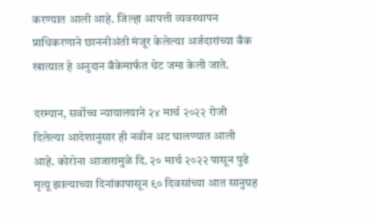करण्यात आली आहे. जिल्हा आपत्ती व्यवस्थापन प्राधिकरणाने छाननीअंती मंजूर केलेल्या अर्जदारांच्या बँक खात्यात हे अनुदान बँकेमार्फत थेट जमा केली जाते.

दरम्यान, सर्वोच्च न्यायालयाने २४ मार्च २०२२ रोजी दिलेल्या आदेशानुसार ही नवीन अट घालण्यात आली आहे. कोरोना आजारामुळे दि. २० मार्च २०२२ पासून पुढे मृत्यू झाल्याच्या दिनांकापासून ९० दिवसांच्या आत सानुग्रह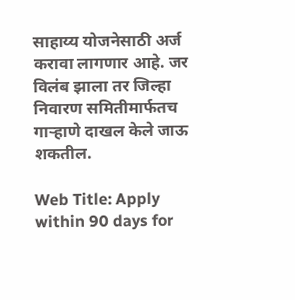साहाय्य योजनेसाठी अर्ज करावा लागणार आहे. जर विलंब झाला तर जिल्हा निवारण समितीमार्फतच गाऱ्हाणे दाखल केले जाऊ शकतील.

Web Title: Apply within 90 days for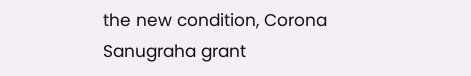the new condition, Corona Sanugraha grant